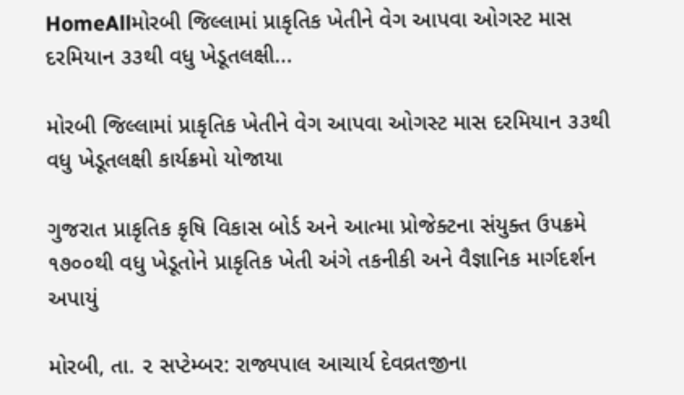HomeAllમોરબી જિલ્લામાં પ્રાકૃતિક ખેતીને વેગ આપવા ઓગસ્ટ માસ દરમિયાન ૩૩થી વધુ ખેડૂતલક્ષી...

મોરબી જિલ્લામાં પ્રાકૃતિક ખેતીને વેગ આપવા ઓગસ્ટ માસ દરમિયાન ૩૩થી વધુ ખેડૂતલક્ષી કાર્યક્રમો યોજાયા

ગુજરાત પ્રાકૃતિક કૃષિ વિકાસ બોર્ડ અને આત્મા પ્રોજેક્ટના સંયુક્ત ઉપક્રમે ૧૭૦૦થી વધુ ખેડૂતોને પ્રાકૃતિક ખેતી અંગે તકનીકી અને વૈજ્ઞાનિક માર્ગદર્શન અપાયું

મોરબી, તા. ૨ સપ્ટેમ્બર: રાજ્યપાલ આચાર્ય દેવવ્રતજીના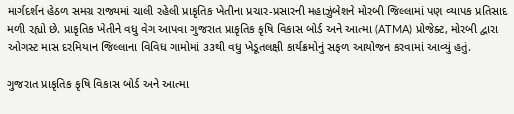માર્ગદર્શન હેઠળ સમગ્ર રાજ્યમાં ચાલી રહેલી પ્રાકૃતિક ખેતીના પ્રચાર-પ્રસારની મહાઝુંબેશને મોરબી જિલ્લામાં પણ વ્યાપક પ્રતિસાદ મળી રહ્યો છે. પ્રાકૃતિક ખેતીને વધુ વેગ આપવા ગુજરાત પ્રાકૃતિક કૃષિ વિકાસ બોર્ડ અને આત્મા (ATMA) પ્રોજેક્ટ, મોરબી દ્વારા ઓગસ્ટ માસ દરમિયાન જિલ્લાના વિવિધ ગામોમાં ૩૩થી વધુ ખેડૂતલક્ષી કાર્યક્રમોનું સફળ આયોજન કરવામાં આવ્યું હતું.

ગુજરાત પ્રાકૃતિક કૃષિ વિકાસ બોર્ડ અને આત્મા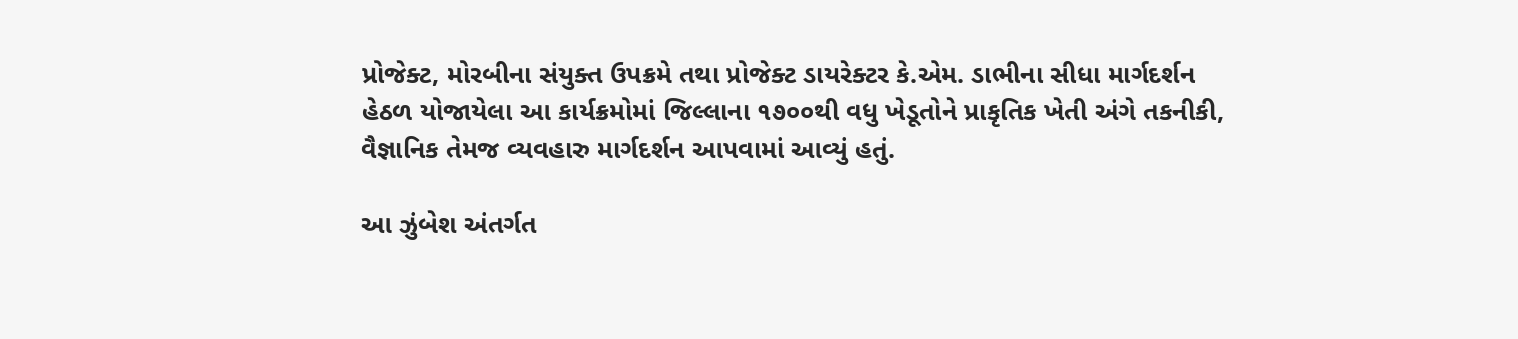પ્રોજેક્ટ, મોરબીના સંયુક્ત ઉપક્રમે તથા પ્રોજેક્ટ ડાયરેક્ટર કે.એમ. ડાભીના સીધા માર્ગદર્શન હેઠળ યોજાયેલા આ કાર્યક્રમોમાં જિલ્લાના ૧૭૦૦થી વધુ ખેડૂતોને પ્રાકૃતિક ખેતી અંગે તકનીકી, વૈજ્ઞાનિક તેમજ વ્યવહારુ માર્ગદર્શન આપવામાં આવ્યું હતું.

આ ઝુંબેશ અંતર્ગત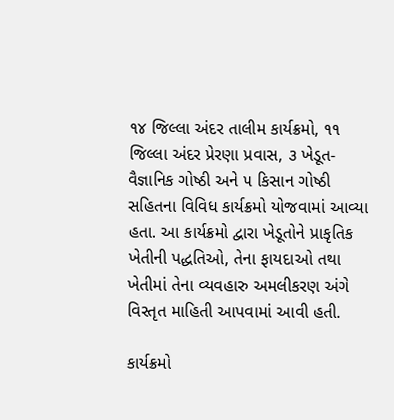૧૪ જિલ્લા અંદર તાલીમ કાર્યક્રમો, ૧૧ જિલ્લા અંદર પ્રેરણા પ્રવાસ, ૩ ખેડૂત-વૈજ્ઞાનિક ગોષ્ઠી અને ૫ કિસાન ગોષ્ઠી સહિતના વિવિધ કાર્યક્રમો યોજવામાં આવ્યા હતા. આ કાર્યક્રમો દ્વારા ખેડૂતોને પ્રાકૃતિક ખેતીની પદ્ધતિઓ, તેના ફાયદાઓ તથા ખેતીમાં તેના વ્યવહારુ અમલીકરણ અંગે વિસ્તૃત માહિતી આપવામાં આવી હતી.

કાર્યક્રમો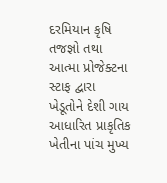દરમિયાન કૃષિ તજજ્ઞો તથા આત્મા પ્રોજેક્ટના સ્ટાફ દ્વારા ખેડૂતોને દેશી ગાય આધારિત પ્રાકૃતિક ખેતીના પાંચ મુખ્ય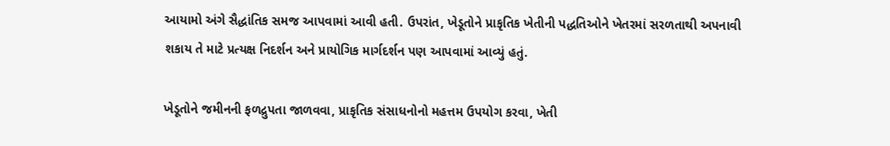આયામો અંગે સૈદ્ધાંતિક સમજ આપવામાં આવી હતી. ઉપરાંત, ખેડૂતોને પ્રાકૃતિક ખેતીની પદ્ધતિઓને ખેતરમાં સરળતાથી અપનાવી શકાય તે માટે પ્રત્યક્ષ નિદર્શન અને પ્રાયોગિક માર્ગદર્શન પણ આપવામાં આવ્યું હતું.

ખેડૂતોને જમીનની ફળદ્રુપતા જાળવવા, પ્રાકૃતિક સંસાધનોનો મહત્તમ ઉપયોગ કરવા, ખેતી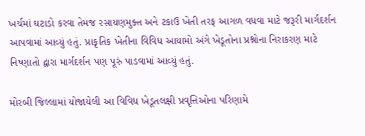ખર્ચમાં ઘટાડો કરવા તેમજ રસાયણમુક્ત અને ટકાઉ ખેતી તરફ આગળ વધવા માટે જરૂરી માર્ગદર્શન આપવામાં આવ્યું હતું. પ્રાકૃતિક ખેતીના વિવિધ આયામો અંગે ખેડૂતોના પ્રશ્નોના નિરાકરણ માટે નિષ્ણાતો દ્વારા માર્ગદર્શન પણ પૂરું પાડવામાં આવ્યું હતું.

મોરબી જિલ્લામાં યોજાયેલી આ વિવિધ ખેડૂતલક્ષી પ્રવૃત્તિઓના પરિણામે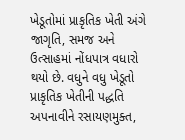ખેડૂતોમાં પ્રાકૃતિક ખેતી અંગે જાગૃતિ, સમજ અને ઉત્સાહમાં નોંધપાત્ર વધારો થયો છે. વધુને વધુ ખેડૂતો પ્રાકૃતિક ખેતીની પદ્ધતિ અપનાવીને રસાયણમુક્ત,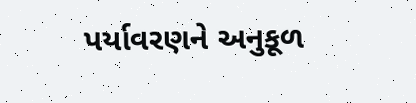પર્યાવરણને અનુકૂળ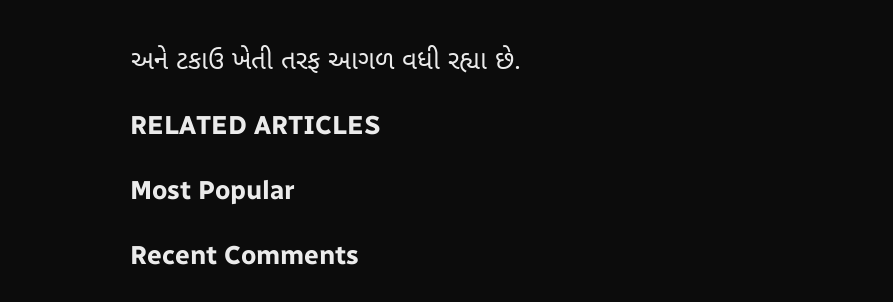અને ટકાઉ ખેતી તરફ આગળ વધી રહ્યા છે.

RELATED ARTICLES

Most Popular

Recent Comments